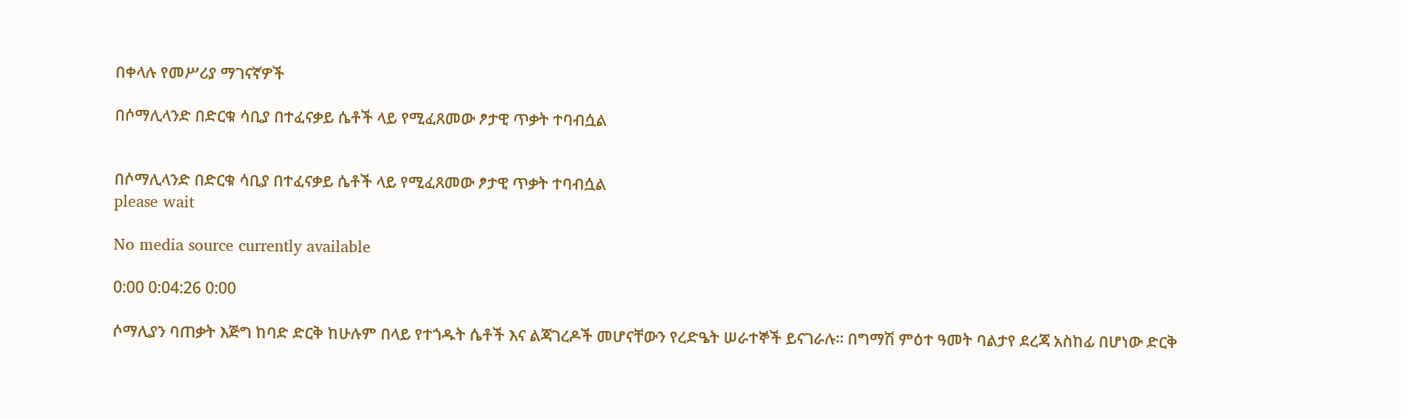በቀላሉ የመሥሪያ ማገናኛዎች

በሶማሊላንድ በድርቁ ሳቢያ በተፈናቃይ ሴቶች ላይ የሚፈጸመው ፆታዊ ጥቃት ተባብሷል


በሶማሊላንድ በድርቁ ሳቢያ በተፈናቃይ ሴቶች ላይ የሚፈጸመው ፆታዊ ጥቃት ተባብሷል
please wait

No media source currently available

0:00 0:04:26 0:00

ሶማሊያን ባጠቃት እጅግ ከባድ ድርቅ ከሁሉም በላይ የተጎዱት ሴቶች እና ልጃገረዶች መሆናቸውን የረድዔት ሠራተኞች ይናገራሉ። በግማሽ ምዕተ ዓመት ባልታየ ደረጃ አስከፊ በሆነው ድርቅ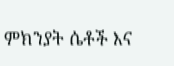ምክንያት ሴቶች እና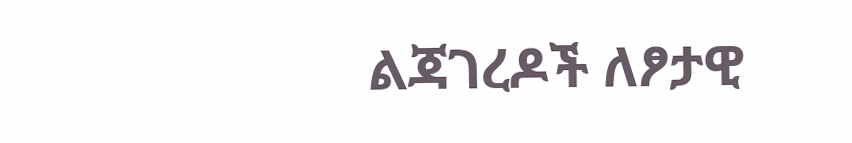ልጃገረዶች ለፆታዊ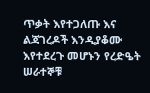ጥቃት እየተጋለጡ እና ልጃገረዶች እንዲያቆሙ እየተደረጉ መሆኑን የረድዔት ሠራተኞቹ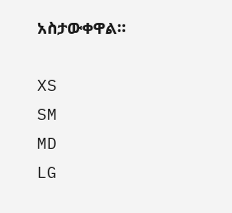አስታውቀዋል።

XS
SM
MD
LG